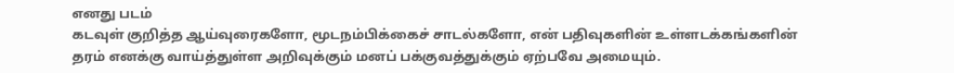எனது படம்
கடவுள் குறித்த ஆய்வுரைகளோ, மூடநம்பிக்கைச் சாடல்களோ, என் பதிவுகளின் உள்ளடக்கங்களின் தரம் எனக்கு வாய்த்துள்ள அறிவுக்கும் மனப் பக்குவத்துக்கும் ஏற்பவே அமையும்.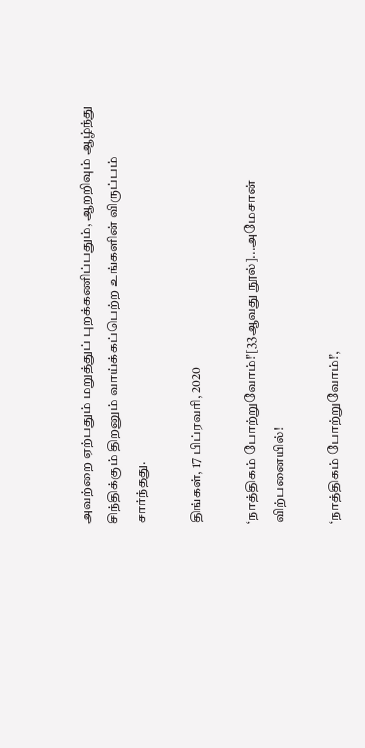அவற்றை ஏற்பதும் மறுத்துப் புறக்கணிப்பதும், ஆறறிவும் ஆழ்ந்து சிந்திக்கும் திறனும் வாய்க்கப்பெற்ற உங்களின் விருப்பம் சார்ந்தது.

திங்கள், 17 பிப்ரவரி, 2020

‘நாத்திகம் போற்றுவோம்!’[33ஆவது நூல்]...அமேசான் விற்பனையில்!

‘நாத்திகம் போற்றுவோம்!’,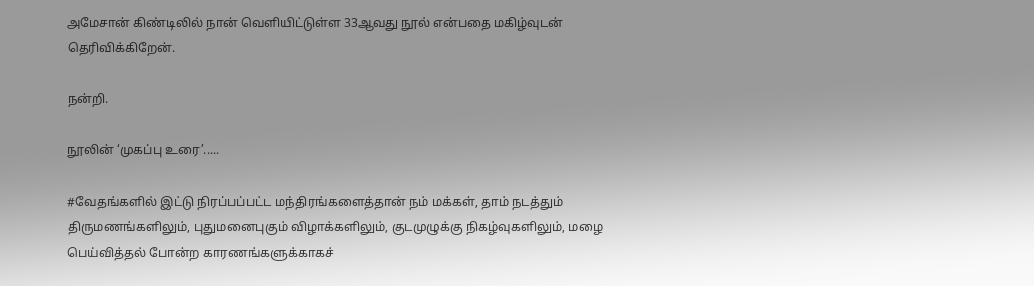அமேசான் கிண்டிலில் நான் வெளியிட்டுள்ள 33ஆவது நூல் என்பதை மகிழ்வுடன் தெரிவிக்கிறேன்.

நன்றி.

நூலின் ‘முகப்பு உரை’.....

#வேதங்களில் இட்டு நிரப்பப்பட்ட மந்திரங்களைத்தான் நம் மக்கள், தாம் நடத்தும் திருமணங்களிலும், புதுமனைபுகும் விழாக்களிலும், குடமுழுக்கு நிகழ்வுகளிலும், மழை பெய்வித்தல் போன்ற காரணங்களுக்காகச்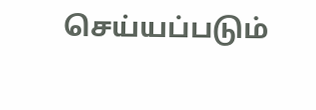செய்யப்படும்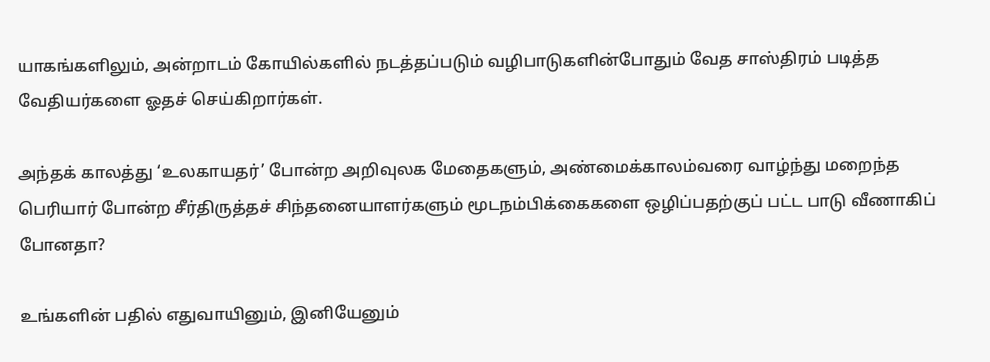யாகங்களிலும், அன்றாடம் கோயில்களில் நடத்தப்படும் வழிபாடுகளின்போதும் வேத சாஸ்திரம் படித்த வேதியர்களை ஓதச் செய்கிறார்கள்.

அந்தக் காலத்து ‘உலகாயதர்’ போன்ற அறிவுலக மேதைகளும், அண்மைக்காலம்வரை வாழ்ந்து மறைந்த பெரியார் போன்ற சீர்திருத்தச் சிந்தனையாளர்களும் மூடநம்பிக்கைகளை ஒழிப்பதற்குப் பட்ட பாடு வீணாகிப் போனதா?

உங்களின் பதில் எதுவாயினும், இனியேனும்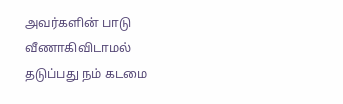அவர்களின் பாடு வீணாகிவிடாமல் தடுப்பது நம் கடமை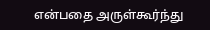என்பதை அருள்கூர்ந்து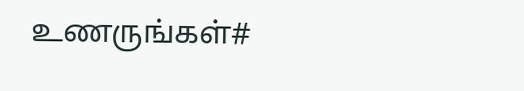உணருங்கள்#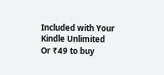Included with Your Kindle Unlimited
Or ₹49 to buy